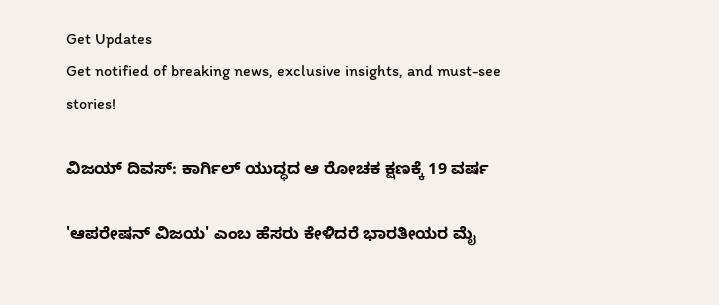Get Updates
Get notified of breaking news, exclusive insights, and must-see stories!

ವಿಜಯ್ ದಿವಸ್: ಕಾರ್ಗಿಲ್ ಯುದ್ಧದ ಆ ರೋಚಕ ಕ್ಷಣಕ್ಕೆ 19 ವರ್ಷ

'ಆಪರೇಷನ್ ವಿಜಯ' ಎಂಬ ಹೆಸರು ಕೇಳಿದರೆ ಭಾರತೀಯರ ಮೈ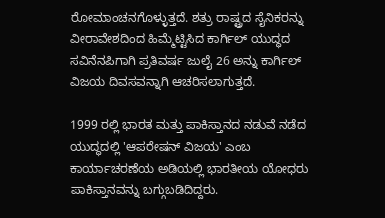ರೋಮಾಂಚನಗೊಳ್ಳುತ್ತದೆ. ಶತ್ರು ರಾಷ್ಟ್ರದ ಸೈನಿಕರನ್ನು ವೀರಾವೇಶದಿಂದ ಹಿಮ್ಮೆಟ್ಟಿಸಿದ ಕಾರ್ಗಿಲ್ ಯುದ್ಧದ ಸವಿನೆನಪಿಗಾಗಿ ಪ್ರತಿವರ್ಷ ಜುಲೈ 26 ಅನ್ನು ಕಾರ್ಗಿಲ್ ವಿಜಯ ದಿವಸವನ್ನಾಗಿ ಆಚರಿಸಲಾಗುತ್ತದೆ.

1999 ರಲ್ಲಿ ಭಾರತ ಮತ್ತು ಪಾಕಿಸ್ತಾನದ ನಡುವೆ ನಡೆದ ಯುದ್ಧದಲ್ಲಿ 'ಆಪರೇಷನ್ ವಿಜಯ' ಎಂಬ ಕಾರ್ಯಾಚರಣೆಯ ಅಡಿಯಲ್ಲಿ ಭಾರತೀಯ ಯೋಧರು ಪಾಕಿಸ್ತಾನವನ್ನು ಬಗ್ಗುಬಡಿದಿದ್ದರು.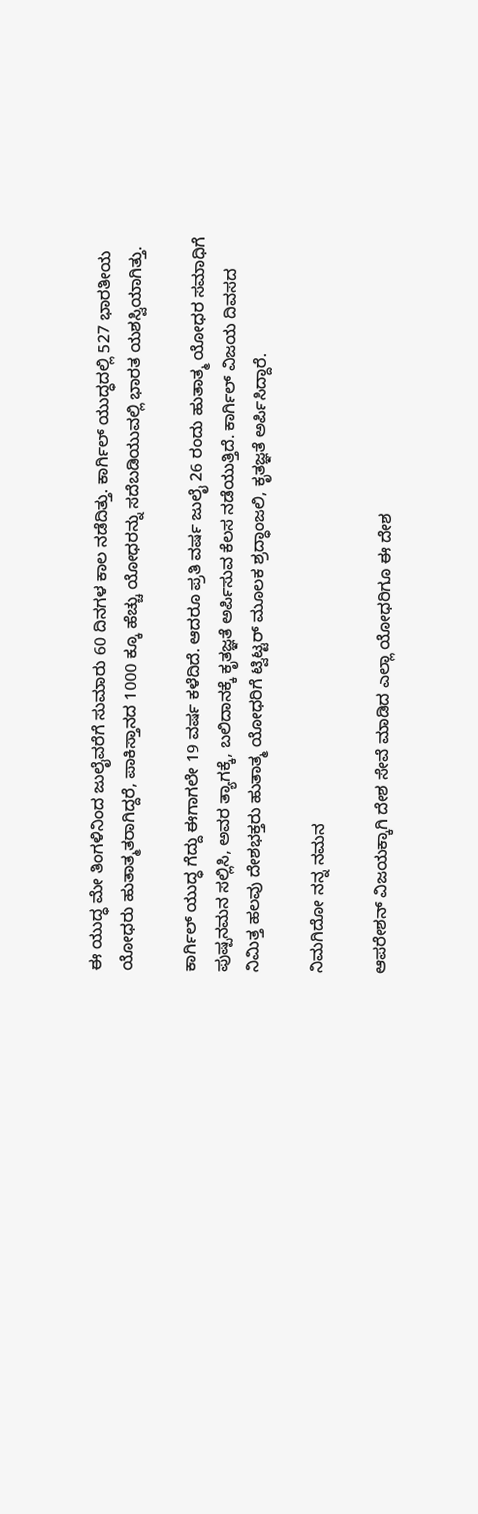ಈ ಯುದ್ಧ ಮೇ ತಿಂಗಳಿನಿಂದ ಜುಲೈವರೆಗೆ ಸುಮಾರು 60 ದಿನಗಳ ಕಾಲ ನಡೆದಿತ್ತು. ಕಾರ್ಗಿಲ್ ಯುದ್ಧದಲ್ಲಿ 527 ಭಾರತೀಯ ಯೋಧರು ಹುತಾತ್ಮತರಾಗಿದ್ದರೆ, ಪಾಕಿಸ್ತಾನದ 1000 ಕ್ಕೂ ಹೆಚ್ಚು ಯೋಧರನ್ನು ಸದೆಬಡಿಯುವಲ್ಲಿ ಭಾರತ ಯಶಸ್ವಿಯಾಗಿತ್ತು.

ಕಾರ್ಗಿಲ್ ಯುದ್ಧ ಗೆದ್ದು ಈಗಾಗಲೇ 19 ವರ್ಷ ಕಳೆದಿದೆ. ಆದರೂ ಪ್ರತಿ ವರ್ಷ ಜುಲೈ 26 ರಂದು ಹುತಾತ್ಮ ಯೋಧರ ಸಮಾಧಿಗೆ ಪುಷ್ಪನಮನ ಸಲ್ಲಿಸಿ, ಅವರ ತ್ಯಾಗಕ್ಕೆ, ಬಲಿದಾನಕ್ಕೆ ಕೃತಜ್ಞತೆ ಅರ್ಪಿಸುವ ಕೆಲಸ ನಡೆಯುತ್ತಿದೆ. ಕಾರ್ಗಿಲ್ ವಿಜಯ ದಿವಸದ ನಿಮಿತ್ತ ಹಲವು ದೇಶಭಕ್ತರು ಹುತಾತ್ಮ ಯೋಧರಿಗೆ ಟ್ವಿಟ್ಟರ್ ಮೂಲಕ ಶ್ರದ್ಧಾಂಜಲಿ, ಕೃತಜ್ಞತೆ ಅರ್ಪಿಸಿದ್ದಾರೆ.

ನಿಮಗಿದೋ ನನ್ನ ನಮನ

ಆಪರೇಶನ್ ವಿಜಯಕ್ಕಾಗಿ ದೇಶ ಸೇವೆ ಮಾಡಿದ ಎಲ್ಲಾ ಯೋಧರಿಗೂ ಈ ದೇಶ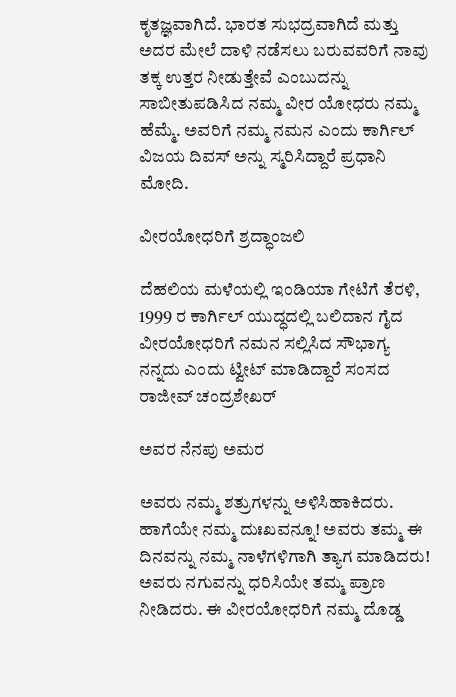ಕೃತಜ್ಞವಾಗಿದೆ. ಭಾರತ ಸುಭದ್ರವಾಗಿದೆ ಮತ್ತು ಅದರ ಮೇಲೆ ದಾಳಿ ನಡೆಸಲು ಬರುವವರಿಗೆ ನಾವು ತಕ್ಕ ಉತ್ತರ ನೀಡುತ್ತೇವೆ ಎಂಬುದನ್ನು ಸಾಬೀತುಪಡಿಸಿದ ನಮ್ಮ ವೀರ ಯೋಧರು ನಮ್ಮ ಹೆಮ್ಮೆ. ಅವರಿಗೆ ನಮ್ಮ ನಮನ ಎಂದು ಕಾರ್ಗಿಲ್ ವಿಜಯ ದಿವಸ್ ಅನ್ನು ಸ್ಮರಿಸಿದ್ದಾರೆ ಪ್ರಧಾನಿ ಮೋದಿ.

ವೀರಯೋಧರಿಗೆ ಶ್ರದ್ಧಾಂಜಲಿ

ದೆಹಲಿಯ ಮಳೆಯಲ್ಲಿ ಇಂಡಿಯಾ ಗೇಟಿಗೆ ತೆರಳಿ, 1999 ರ ಕಾರ್ಗಿಲ್ ಯುದ್ಧದಲ್ಲಿ ಬಲಿದಾನ ಗೈದ ವೀರಯೋಧರಿಗೆ ನಮನ ಸಲ್ಲಿಸಿದ ಸೌಭಾಗ್ಯ ನನ್ನದು ಎಂದು ಟ್ವೀಟ್ ಮಾಡಿದ್ದಾರೆ ಸಂಸದ ರಾಜೀವ್ ಚಂದ್ರಶೇಖರ್

ಅವರ ನೆನಪು ಅಮರ

ಅವರು ನಮ್ಮ ಶತ್ರುಗಳನ್ನು ಅಳಿಸಿಹಾಕಿದರು. ಹಾಗೆಯೇ ನಮ್ಮ ದುಃಖವನ್ನೂ! ಅವರು ತಮ್ಮ ಈ ದಿನವನ್ನು ನಮ್ಮ ನಾಳೆಗಳಿಗಾಗಿ ತ್ಯಾಗ ಮಾಡಿದರು! ಅವರು ನಗುವನ್ನು ಧರಿಸಿಯೇ ತಮ್ಮ ಪ್ರಾಣ ನೀಡಿದರು. ಈ ವೀರಯೋಧರಿಗೆ ನಮ್ಮ ದೊಡ್ಡ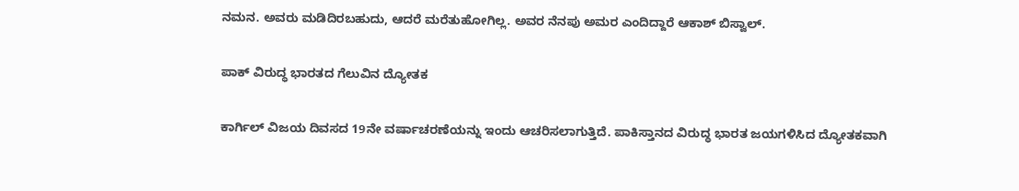ನಮನ. ಅವರು ಮಡಿದಿರಬಹುದು, ಆದರೆ ಮರೆತುಹೋಗಿಲ್ಲ. ಅವರ ನೆನಪು ಅಮರ ಎಂದಿದ್ದಾರೆ ಆಕಾಶ್ ಬಿಸ್ವಾಲ್.

ಪಾಕ್ ವಿರುದ್ಧ ಭಾರತದ ಗೆಲುವಿನ ದ್ಯೋತಕ

ಕಾರ್ಗಿಲ್ ವಿಜಯ ದಿವಸದ 19ನೇ ವರ್ಷಾಚರಣೆಯನ್ನು ಇಂದು ಆಚರಿಸಲಾಗುತ್ತಿದೆ. ಪಾಕಿಸ್ತಾನದ ವಿರುದ್ಧ ಭಾರತ ಜಯಗಳಿಸಿದ ದ್ಯೋತಕವಾಗಿ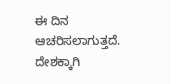ಈ ದಿನ ಆಚರಿಸಲಾಗುತ್ತದೆ. ದೇಶಕ್ಕಾಗಿ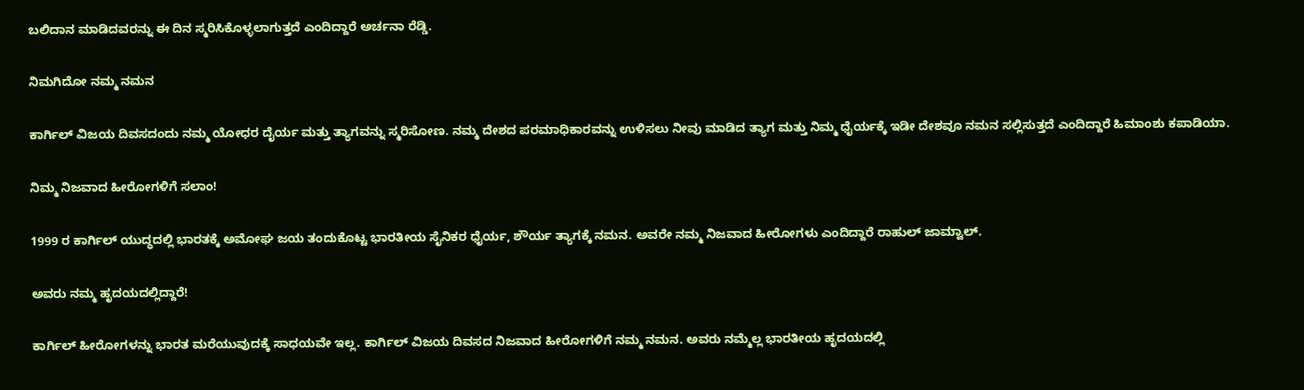ಬಲಿದಾನ ಮಾಡಿದವರನ್ನು ಈ ದಿನ ಸ್ಮರಿಸಿಕೊಳ್ಳಲಾಗುತ್ತದೆ ಎಂದಿದ್ದಾರೆ ಅರ್ಚನಾ ರೆಡ್ಡಿ.

ನಿಮಗಿದೋ ನಮ್ಮ ನಮನ

ಕಾರ್ಗಿಲ್ ವಿಜಯ ದಿವಸದಂದು ನಮ್ಮ ಯೋಧರ ದೈರ್ಯ ಮತ್ತು ತ್ಯಾಗವನ್ನು ಸ್ಮರಿಸೋಣ. ನಮ್ಮ ದೇಶದ ಪರಮಾಧಿಕಾರವನ್ನು ಉಳಿಸಲು ನೀವು ಮಾಡಿದ ತ್ಯಾಗ ಮತ್ತು ನಿಮ್ಮ ಧೈರ್ಯಕ್ಕೆ ಇಡೀ ದೇಶವೂ ನಮನ ಸಲ್ಲಿಸುತ್ತದೆ ಎಂದಿದ್ದಾರೆ ಹಿಮಾಂಶು ಕಪಾಡಿಯಾ.

ನಿಮ್ಮ ನಿಜವಾದ ಹೀರೋಗಳಿಗೆ ಸಲಾಂ!

1999 ರ ಕಾರ್ಗಿಲ್ ಯುದ್ಧದಲ್ಲಿ ಭಾರತಕ್ಕೆ ಅಮೋಘ ಜಯ ತಂದುಕೊಟ್ಟ ಭಾರತೀಯ ಸೈನಿಕರ ಧೈರ್ಯ, ಶೌರ್ಯ ತ್ಯಾಗಕ್ಕೆ ನಮನ. ಅವರೇ ನಮ್ಮ ನಿಜವಾದ ಹೀರೋಗಳು ಎಂದಿದ್ದಾರೆ ರಾಹುಲ್ ಜಾಮ್ವಾಲ್.

ಅವರು ನಮ್ಮ ಹೃದಯದಲ್ಲಿದ್ದಾರೆ!

ಕಾರ್ಗಿಲ್ ಹೀರೋಗಳನ್ನು ಭಾರತ ಮರೆಯುವುದಕ್ಕೆ ಸಾಧಯವೇ ಇಲ್ಲ. ಕಾರ್ಗಿಲ್ ವಿಜಯ ದಿವಸದ ನಿಜವಾದ ಹೀರೋಗಳಿಗೆ ನಮ್ಮ ನಮನ. ಅವರು ನಮ್ಮೆಲ್ಲ ಭಾರತೀಯ ಹೃದಯದಲ್ಲಿ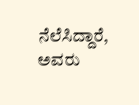ನೆಲೆಸಿದ್ದಾರೆ, ಅವರು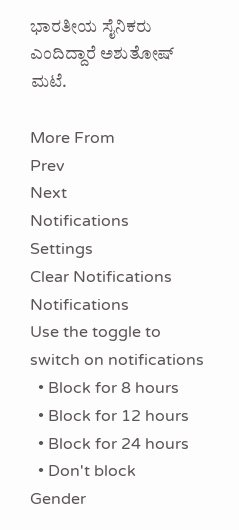ಭಾರತೀಯ ಸೈನಿಕರು ಎಂದಿದ್ದಾರೆ ಅಶುತೋಷ್ ಮಟೆ.

More From
Prev
Next
Notifications
Settings
Clear Notifications
Notifications
Use the toggle to switch on notifications
  • Block for 8 hours
  • Block for 12 hours
  • Block for 24 hours
  • Don't block
Gender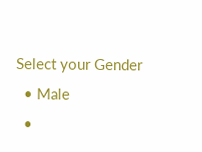Select your Gender
  • Male
  •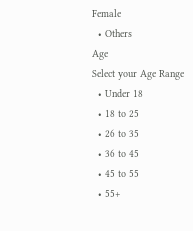Female
  • Others
Age
Select your Age Range
  • Under 18
  • 18 to 25
  • 26 to 35
  • 36 to 45
  • 45 to 55
  • 55+